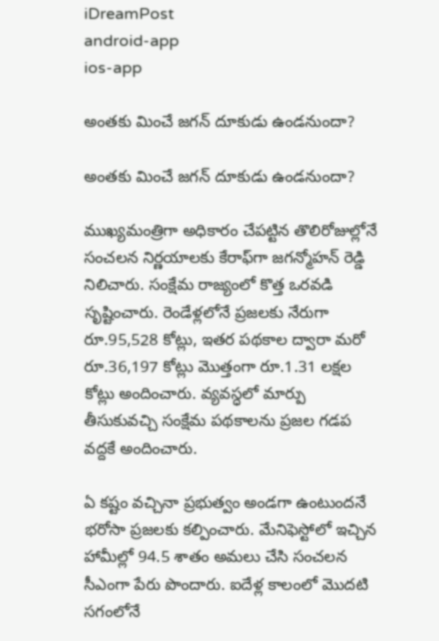iDreamPost
android-app
ios-app

అంత‌కు మించే జ‌గ‌న్ దూకుడు ఉండ‌నుందా?

అంత‌కు మించే జ‌గ‌న్ దూకుడు ఉండ‌నుందా?

ముఖ్య‌మంత్రిగా అధికారం చేప‌ట్టిన తొలిరోజుల్లోనే సంచ‌ల‌న నిర్ణ‌యాల‌కు కేరాఫ్‌గా జ‌గ‌న్మోహ‌న్ రెడ్డి నిలిచారు. సంక్షేమ రాజ్యంలో కొత్త ఒర‌వ‌డి సృష్టించారు. రెండేళ్ల‌లోనే ప్రజలకు నేరుగా రూ.95,528 కోట్లు, ఇతర పథకాల ద్వారా మరో రూ.36,197 కోట్లు మొత్తంగా రూ.1.31 లక్షల కోట్లు అందించారు. వ్యవస్ధలో మార్పు తీసుకువచ్చి సంక్షేమ ప‌థ‌కాల‌ను ప్రజల గడప వద్దకే అందించారు.

ఏ కష్టం వచ్చినా ప్రభుత్వం అండగా ఉంటుందనే భ‌రోసా ప్రజలకు క‌ల్పించారు. మేనిఫెస్టోలో ఇచ్చిన హామీల్లో 94.5 శాతం అమ‌లు చేసి సంచ‌ల‌న సీఎంగా పేరు పొందారు. ఐదేళ్ల కాలంలో మొద‌టి స‌గంలోనే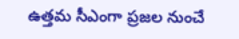ఉత్త‌మ సీఎంగా ప్ర‌జ‌ల నుంచే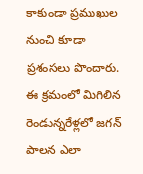కాకుండా ప్ర‌ముఖుల నుంచి కూడా ప్ర‌శంస‌లు పొందారు. ఈ క్ర‌మంలో మిగిలిన రెండున్న‌రేళ్ల‌లో జ‌గ‌న్ పాల‌న ఎలా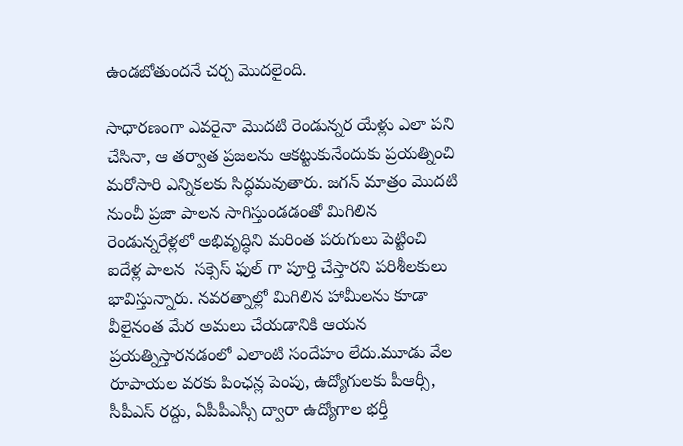ఉండ‌బోతుంద‌నే చ‌ర్చ మొద‌లైంది.

సాధార‌ణంగా ఎవ‌రైనా మొద‌టి రెండున్నర యేళ్లు ఎలా ప‌ని చేసినా, ఆ త‌ర్వాత ప్ర‌జ‌ల‌ను ఆక‌ట్టుకునేందుకు ప్ర‌య‌త్నించి మ‌రోసారి ఎన్నిక‌ల‌కు సిద్ధ‌మ‌వుతారు. జ‌గ‌న్ మాత్రం మొద‌టి నుంచీ ప్ర‌జా పాల‌న సాగిస్తుండ‌డంతో మిగిలిన రెండున్నరేళ్లలో అభివృద్ధిని మ‌రింత పరుగులు పెట్టించి ఐదేళ్ల పాలన  సక్సెస్ ఫుల్ గా పూర్తి చేస్తార‌ని ప‌రిశీల‌కులు భావిస్తున్నారు. నవరత్నాల్లో మిగిలిన హామీలను కూడా వీలైనంత మేర అమలు చేయడానికి ఆయన ప్రయత్నిస్తారనడంలో ఎలాంటి సందేహం లేదు.మూడు వేల రూపాయల వరకు పింఛన్ల పెంపు, ఉద్యోగులకు పీఆర్సీ, సీపీఎస్ రద్దు, ఏపీపీఎస్సీ ద్వారా ఉద్యోగాల భర్తీ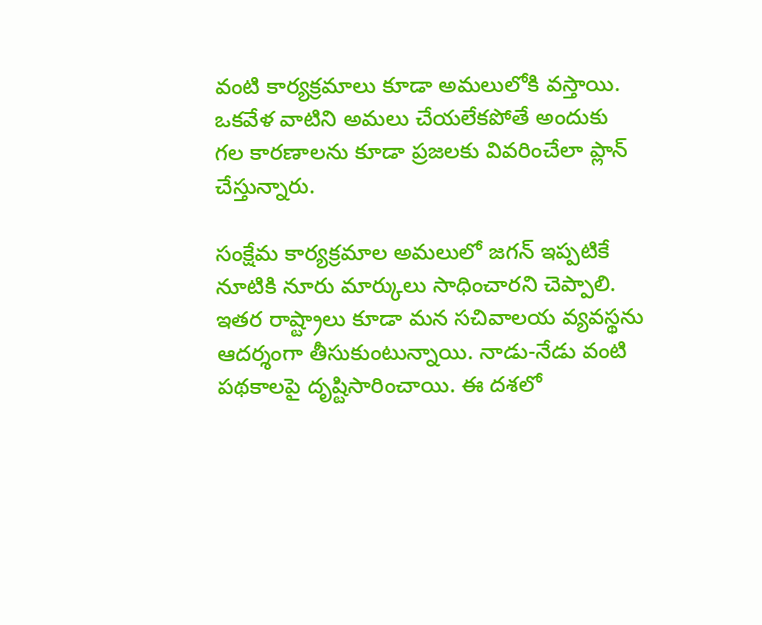వంటి కార్యక్రమాలు కూడా అమలులోకి వస్తాయి. ఒకవేళ వాటిని అమలు చేయలేకపోతే అందుకు గల కారణాలను కూడా ప్రజలకు వివరించేలా ప్లాన్ చేస్తున్నారు.

సంక్షేమ కార్యక్రమాల అమలులో జగన్ ఇప్పటికే నూటికి నూరు మార్కులు సాధించారని చెప్పాలి. ఇతర రాష్ట్రాలు కూడా మన సచివాలయ వ్యవస్థను ఆదర్శంగా తీసుకుంటున్నాయి. నాడు-నేడు వంటి పథకాలపై దృష్టిసారించాయి. ఈ దశలో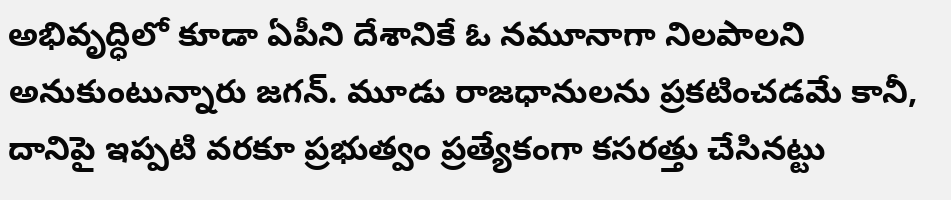అభివృద్ధిలో కూడా ఏపీని దేశానికే ఓ నమూనాగా నిలపాలని అనుకుంటున్నారు జగన్. మూడు రాజధానులను ప్రకటించడమే కానీ, దానిపై ఇప్పటి వరకూ ప్రభుత్వం ప్రత్యేకంగా కసరత్తు చేసినట్టు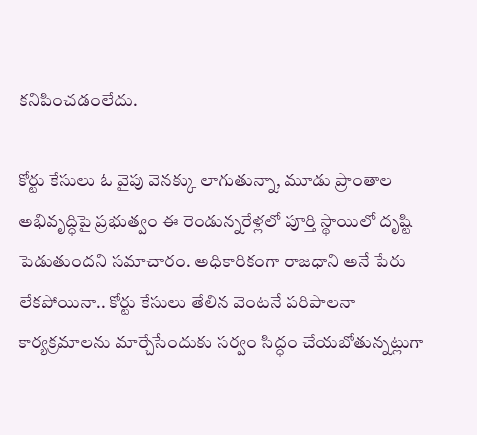కనిపించడంలేదు.

కోర్టు కేసులు ఓ వైపు వెనక్కు లాగుతున్నా, మూడు ప్రాంతాల అభివృద్ధిపై ప్రభుత్వం ఈ రెండున్నరేళ్లలో పూర్తి స్థాయిలో దృష్టి పెడుతుందని సమాచారం. అధికారికంగా రాజధాని అనే పేరు లేకపోయినా.. కోర్టు కేసులు తేలిన వెంటనే పరిపాలనా కార్యక్రమాలను మార్చేసేందుకు సర్వం సిద్ధం చేయబోతున్న‌ట్లుగా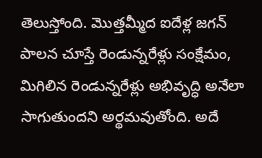తెలుస్తోంది. మొత్తమ్మీద ఐదేళ్ల జగన్ పాలన చూస్తే రెండున్నరేళ్లు సంక్షేమం, మిగిలిన రెండున్నరేళ్లు అభివృద్ధి అనేలా సాగుతుందని అర్థమవుతోంది. అదే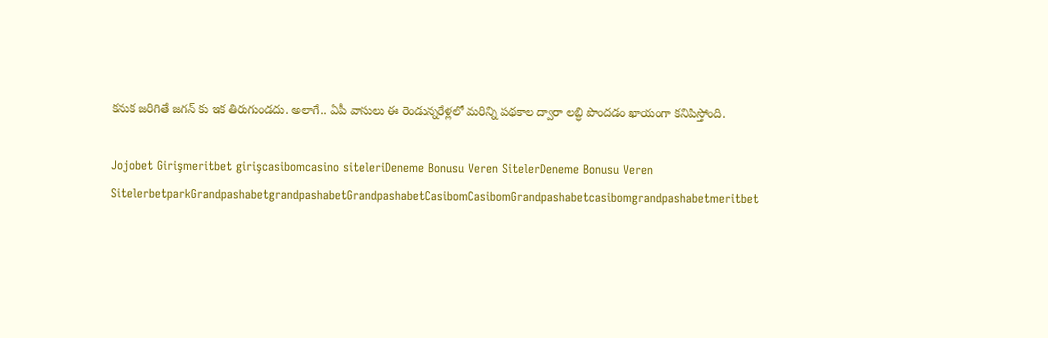కనుక జరిగితే జగన్ కు ఇక తిరుగుండదు. అలాగే.. ఏపీ వాసులు ఈ రెండున్న‌రేళ్ల‌లో మ‌రిన్ని ప‌థ‌కాల ద్వారా ల‌బ్ధి పొంద‌డం ఖాయంగా క‌నిపిస్తోంది.

Jojobet Girişmeritbet girişcasibomcasino siteleriDeneme Bonusu Veren SitelerDeneme Bonusu Veren SitelerbetparkGrandpashabetgrandpashabetGrandpashabetCasibomCasibomGrandpashabetcasibomgrandpashabetmeritbet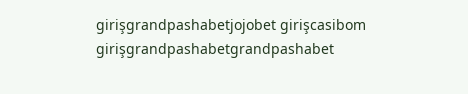girişgrandpashabetjojobet girişcasibom girişgrandpashabetgrandpashabet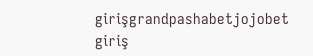girişgrandpashabetjojobet giriş